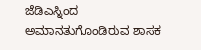ಜೆಡಿಎಸ್ನಿಂದ ಅಮಾನತುಗೊಂಡಿರುವ ಶಾಸಕ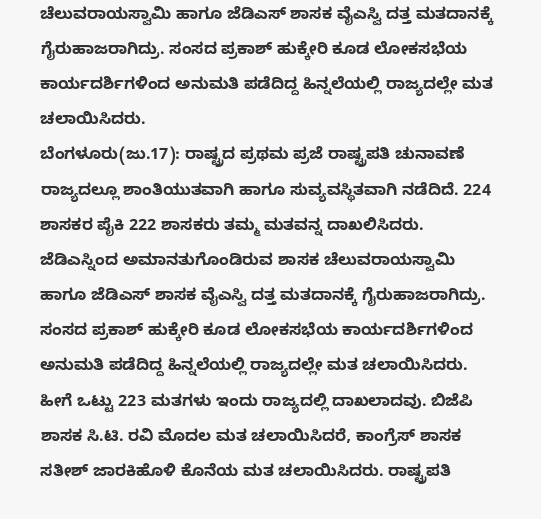ಚೆಲುವರಾಯಸ್ವಾಮಿ ಹಾಗೂ ಜೆಡಿಎಸ್ ಶಾಸಕ ವೈಎಸ್ವಿ ದತ್ತ ಮತದಾನಕ್ಕೆ ಗೈರುಹಾಜರಾಗಿದ್ರು. ಸಂಸದ ಪ್ರಕಾಶ್ ಹುಕ್ಕೇರಿ ಕೂಡ ಲೋಕಸಭೆಯ ಕಾರ್ಯದರ್ಶಿಗಳಿಂದ ಅನುಮತಿ ಪಡೆದಿದ್ದ ಹಿನ್ನಲೆಯಲ್ಲಿ ರಾಜ್ಯದಲ್ಲೇ ಮತ ಚಲಾಯಿಸಿದರು.
ಬೆಂಗಳೂರು(ಜು.17): ರಾಷ್ಟ್ರದ ಪ್ರಥಮ ಪ್ರಜೆ ರಾಷ್ಟ್ರಪತಿ ಚುನಾವಣೆ ರಾಜ್ಯದಲ್ಲೂ ಶಾಂತಿಯುತವಾಗಿ ಹಾಗೂ ಸುವ್ಯವಸ್ಥಿತವಾಗಿ ನಡೆದಿದೆ. 224 ಶಾಸಕರ ಪೈಕಿ 222 ಶಾಸಕರು ತಮ್ಮ ಮತವನ್ನ ದಾಖಲಿಸಿದರು.
ಜೆಡಿಎಸ್ನಿಂದ ಅಮಾನತುಗೊಂಡಿರುವ ಶಾಸಕ ಚೆಲುವರಾಯಸ್ವಾಮಿ ಹಾಗೂ ಜೆಡಿಎಸ್ ಶಾಸಕ ವೈಎಸ್ವಿ ದತ್ತ ಮತದಾನಕ್ಕೆ ಗೈರುಹಾಜರಾಗಿದ್ರು. ಸಂಸದ ಪ್ರಕಾಶ್ ಹುಕ್ಕೇರಿ ಕೂಡ ಲೋಕಸಭೆಯ ಕಾರ್ಯದರ್ಶಿಗಳಿಂದ ಅನುಮತಿ ಪಡೆದಿದ್ದ ಹಿನ್ನಲೆಯಲ್ಲಿ ರಾಜ್ಯದಲ್ಲೇ ಮತ ಚಲಾಯಿಸಿದರು.
ಹೀಗೆ ಒಟ್ಟು 223 ಮತಗಳು ಇಂದು ರಾಜ್ಯದಲ್ಲಿ ದಾಖಲಾದವು. ಬಿಜೆಪಿ ಶಾಸಕ ಸಿ.ಟಿ. ರವಿ ಮೊದಲ ಮತ ಚಲಾಯಿಸಿದರೆ, ಕಾಂಗ್ರೆಸ್ ಶಾಸಕ ಸತೀಶ್ ಜಾರಕಿಹೊಳಿ ಕೊನೆಯ ಮತ ಚಲಾಯಿಸಿದರು. ರಾಷ್ಟ್ರಪತಿ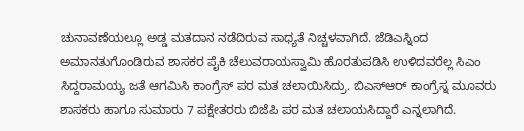ಚುನಾವಣೆಯಲ್ಲೂ ಅಡ್ಡ ಮತದಾನ ನಡೆದಿರುವ ಸಾಧ್ಯತೆ ನಿಚ್ಚಳವಾಗಿದೆ. ಜೆಡಿಎಸ್ನಿಂದ ಅಮಾನತುಗೊಂಡಿರುವ ಶಾಸಕರ ಪೈಕಿ ಚೆಲುವರಾಯಸ್ವಾಮಿ ಹೊರತುಪಡಿಸಿ ಉಳಿದವರೆಲ್ಲ ಸಿಎಂ ಸಿದ್ದರಾಮಯ್ಯ ಜತೆ ಆಗಮಿಸಿ ಕಾಂಗ್ರೆಸ್ ಪರ ಮತ ಚಲಾಯಿಸಿದ್ರು. ಬಿಎಸ್ಆರ್ ಕಾಂಗ್ರೆಸ್ನ ಮೂವರು ಶಾಸಕರು ಹಾಗೂ ಸುಮಾರು 7 ಪಕ್ಷೇತರರು ಬಿಜೆಪಿ ಪರ ಮತ ಚಲಾಯಸಿದ್ದಾರೆ ಎನ್ನಲಾಗಿದೆ.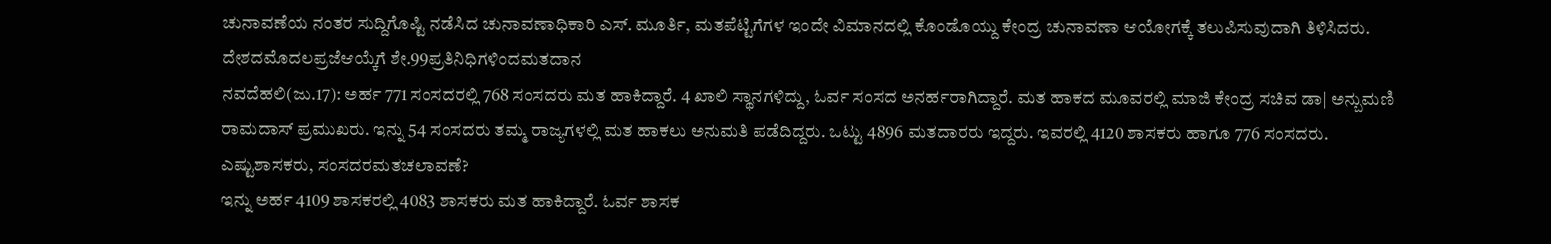ಚುನಾವಣೆಯ ನಂತರ ಸುದ್ದಿಗೊಷ್ಟಿ ನಡೆಸಿದ ಚುನಾವಣಾಧಿಕಾರಿ ಎಸ್. ಮೂರ್ತಿ, ಮತಪೆಟ್ಟಿಗೆಗಳ ಇಂದೇ ವಿಮಾನದಲ್ಲಿ ಕೊಂಡೊಯ್ದು ಕೇಂದ್ರ ಚುನಾವಣಾ ಆಯೋಗಕ್ಕೆ ತಲುಪಿಸುವುದಾಗಿ ತಿಳಿಸಿದರು.
ದೇಶದಮೊದಲಪ್ರಜೆಆಯ್ಕೆಗೆ ಶೇ.99ಪ್ರತಿನಿಧಿಗಳಿಂದಮತದಾನ
ನವದೆಹಲಿ(ಜು.17): ಅರ್ಹ 771 ಸಂಸದರಲ್ಲಿ 768 ಸಂಸದರು ಮತ ಹಾಕಿದ್ದಾರೆ. 4 ಖಾಲಿ ಸ್ಥಾನಗಳಿದ್ದು, ಓರ್ವ ಸಂಸದ ಅನರ್ಹರಾಗಿದ್ದಾರೆ. ಮತ ಹಾಕದ ಮೂವರಲ್ಲಿ ಮಾಜಿ ಕೇಂದ್ರ ಸಚಿವ ಡಾ| ಅನ್ಬುಮಣಿ ರಾಮದಾಸ್ ಪ್ರಮುಖರು. ಇನ್ನು 54 ಸಂಸದರು ತಮ್ಮ ರಾಜ್ಯಗಳಲ್ಲಿ ಮತ ಹಾಕಲು ಅನುಮತಿ ಪಡೆದಿದ್ದರು. ಒಟ್ಟು 4896 ಮತದಾರರು ಇದ್ದರು. ಇವರಲ್ಲಿ 4120 ಶಾಸಕರು ಹಾಗೂ 776 ಸಂಸದರು.
ಎಷ್ಟುಶಾಸಕರು, ಸಂಸದರಮತಚಲಾವಣೆ?
ಇನ್ನು ಅರ್ಹ 4109 ಶಾಸಕರಲ್ಲಿ 4083 ಶಾಸಕರು ಮತ ಹಾಕಿದ್ದಾರೆ. ಓರ್ವ ಶಾಸಕ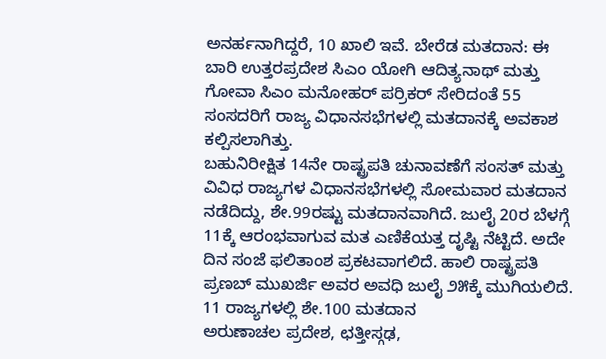ಅನರ್ಹನಾಗಿದ್ದರೆ, 10 ಖಾಲಿ ಇವೆ. ಬೇರೆಡ ಮತದಾನ: ಈ ಬಾರಿ ಉತ್ತರಪ್ರದೇಶ ಸಿಎಂ ಯೋಗಿ ಆದಿತ್ಯನಾಥ್ ಮತ್ತು ಗೋವಾ ಸಿಎಂ ಮನೋಹರ್ ಪರ್ರಿಕರ್ ಸೇರಿದಂತೆ 55 ಸಂಸದರಿಗೆ ರಾಜ್ಯ ವಿಧಾನಸಭೆಗಳಲ್ಲಿ ಮತದಾನಕ್ಕೆ ಅವಕಾಶ ಕಲ್ಪಿಸಲಾಗಿತ್ತು.
ಬಹುನಿರೀಕ್ಷಿತ 14ನೇ ರಾಷ್ಟ್ರಪತಿ ಚುನಾವಣೆಗೆ ಸಂಸತ್ ಮತ್ತು ವಿವಿಧ ರಾಜ್ಯಗಳ ವಿಧಾನಸಭೆಗಳಲ್ಲಿ ಸೋಮವಾರ ಮತದಾನ ನಡೆದಿದ್ದು, ಶೇ.99ರಷ್ಟು ಮತದಾನವಾಗಿದೆ. ಜುಲೈ 20ರ ಬೆಳಗ್ಗೆ 11ಕ್ಕೆ ಆರಂಭವಾಗುವ ಮತ ಎಣಿಕೆಯತ್ತ ದೃಷ್ಟಿ ನೆಟ್ಟಿದೆ. ಅದೇ ದಿನ ಸಂಜೆ ಫಲಿತಾಂಶ ಪ್ರಕಟವಾಗಲಿದೆ. ಹಾಲಿ ರಾಷ್ಟ್ರಪತಿ ಪ್ರಣಬ್ ಮುಖರ್ಜಿ ಅವರ ಅವಧಿ ಜುಲೈ ೨೫ಕ್ಕೆ ಮುಗಿಯಲಿದೆ.
11 ರಾಜ್ಯಗಳಲ್ಲಿ ಶೇ.100 ಮತದಾನ
ಅರುಣಾಚಲ ಪ್ರದೇಶ, ಛತ್ತೀಸ್ಗಢ,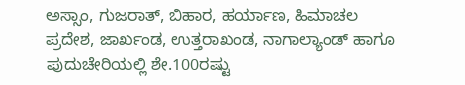ಅಸ್ಸಾಂ, ಗುಜರಾತ್, ಬಿಹಾರ, ಹರ್ಯಾಣ, ಹಿಮಾಚಲ ಪ್ರದೇಶ, ಜಾರ್ಖಂಡ, ಉತ್ತರಾಖಂಡ, ನಾಗಾಲ್ಯಾಂಡ್ ಹಾಗೂ ಪುದುಚೇರಿಯಲ್ಲಿ ಶೇ.100ರಷ್ಟು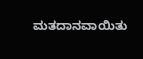ಮತದಾನವಾಯಿತು